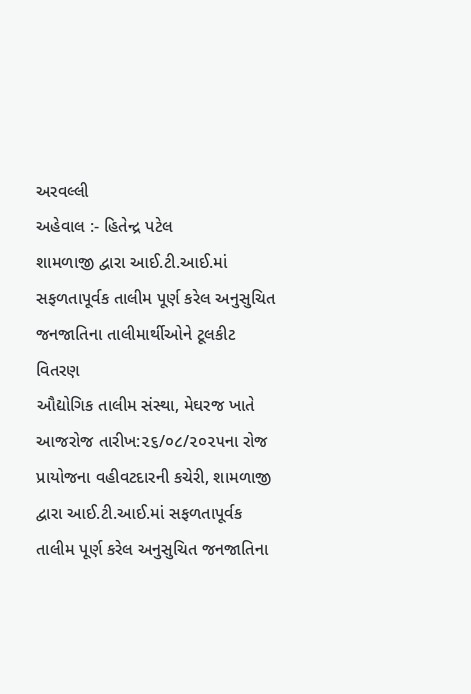અરવલ્લી
અહેવાલ :- હિતેન્દ્ર પટેલ
શામળાજી દ્વારા આઈ.ટી.આઈ.માં સફળતાપૂર્વક તાલીમ પૂર્ણ કરેલ અનુસુચિત જનજાતિના તાલીમાર્થીઓને ટૂલકીટ વિતરણ
ઔદ્યોગિક તાલીમ સંસ્થા, મેઘરજ ખાતે આજરોજ તારીખ:૨૬/૦૮/૨૦૨૫ના રોજ પ્રાયોજના વહીવટદારની કચેરી, શામળાજી દ્વારા આઈ.ટી.આઈ.માં સફળતાપૂર્વક તાલીમ પૂર્ણ કરેલ અનુસુચિત જનજાતિના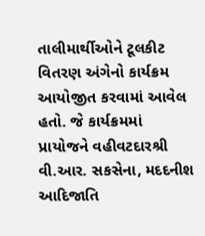તાલીમાર્થીઓને ટૂલકીટ વિતરણ અંગેનો કાર્યક્રમ આયોજીત કરવામાં આવેલ હતો. જે કાર્યક્રમમાં પ્રાયોજને વહીવટદારશ્રી વી.આર. સકસેના, મદદનીશ આદિજાતિ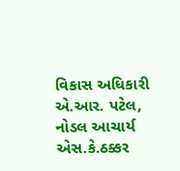વિકાસ અધિકારી એ.આર. પટેલ, નોડલ આચાર્ય એસ.કે.ઠક્કર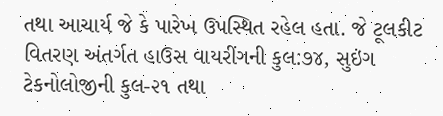તથા આચાર્ય જે કે પારેખ ઉપસ્થિત રહેલ હતા. જે ટૂલકીટ વિતરણ અંતર્ગત હાઉસ વાયરીંગની કુલ:૭૪, સુઇંગ ટેકનોલોજીની કુલ-૨૧ તથા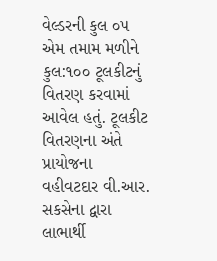વેલ્ડરની કુલ ૦૫ એમ તમામ મળીને કુલ:૧૦૦ ટૂલકીટનું વિતરણ કરવામાં આવેલ હતું. ટૂલકીટ વિતરણના અંતે પ્રાયોજના વહીવટદાર વી.આર. સકસેના દ્વારા લાભાર્થી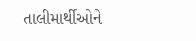તાલીમાર્થીઓને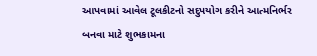આપવામાં આવેલ ટૂલકીટનો સદુપયોગ કરીને આત્મનિર્ભર બનવા માટે શુભકામના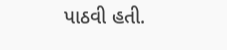પાઠવી હતી.